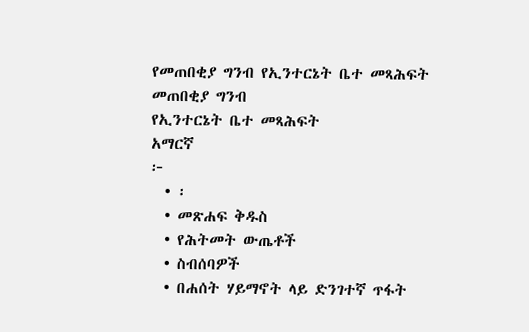የመጠበቂያ ግንብ የኢንተርኔት ቤተ መጻሕፍት
መጠበቂያ ግንብ
የኢንተርኔት ቤተ መጻሕፍት
አማርኛ
፦
  • ፡
  • መጽሐፍ ቅዱስ
  • የሕትመት ውጤቶች
  • ስብሰባዎች
  • በሐሰት ሃይማኖት ላይ ድንገተኛ ጥፋት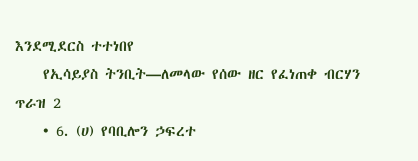እንደሚደርስ ተተነበየ
    የኢሳይያስ ትንቢት—ለመላው የሰው ዘር የፈነጠቀ ብርሃን ጥራዝ 2
    • 6. (ሀ) የባቢሎን ኃፍረተ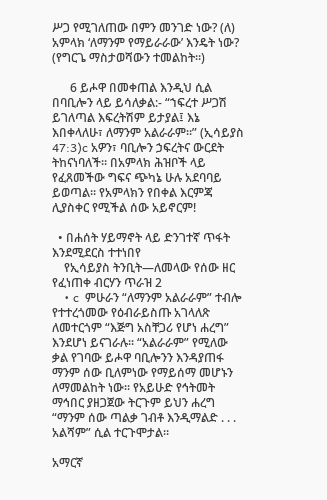ሥጋ የሚገለጠው በምን መንገድ ነው? (ለ) አምላክ ‘ለማንም የማይራራው’ እንዴት ነው? (የግርጌ ማስታወሻውን ተመልከት።)

      6 ይሖዋ በመቀጠል እንዲህ ሲል በባቢሎን ላይ ይሳለቃል:- “ኀፍረተ ሥጋሽ ይገለጣል እፍረትሽም ይታያል፤ እኔ እበቀላለሁ፣ ለማንም አልራራም።” (ኢሳይያስ 47:3)c አዎን፣ ባቢሎን ኃፍረትና ውርደት ትከናነባለች። በአምላክ ሕዝቦች ላይ የፈጸመችው ግፍና ጭካኔ ሁሉ አደባባይ ይወጣል። የአምላክን የበቀል እርምጃ ሊያስቀር የሚችል ሰው አይኖርም!

  • በሐሰት ሃይማኖት ላይ ድንገተኛ ጥፋት እንደሚደርስ ተተነበየ
    የኢሳይያስ ትንቢት—ለመላው የሰው ዘር የፈነጠቀ ብርሃን ጥራዝ 2
    • c  ምሁራን “ለማንም አልራራም” ተብሎ የተተረጎመው የዕብራይስጡ አገላለጽ ለመተርጎም “እጅግ አስቸጋሪ የሆነ ሐረግ” እንደሆነ ይናገራሉ። “አልራራም” የሚለው ቃል የገባው ይሖዋ ባቢሎንን እንዳያጠፋ ማንም ሰው ቢለምነው የማይሰማ መሆኑን ለማመልከት ነው። የአይሁድ የኅትመት ማኅበር ያዘጋጀው ትርጉም ይህን ሐረግ “ማንም ሰው ጣልቃ ገብቶ እንዲማልድ . . . አልሻም” ሲል ተርጉሞታል።

አማርኛ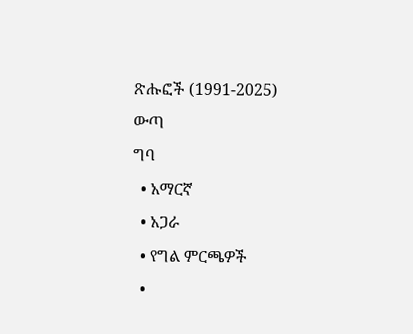ጽሑፎች (1991-2025)
ውጣ
ግባ
  • አማርኛ
  • አጋራ
  • የግል ምርጫዎች
  •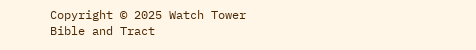Copyright © 2025 Watch Tower Bible and Tract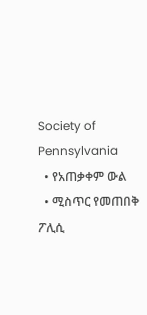Society of Pennsylvania
  • የአጠቃቀም ውል
  • ሚስጥር የመጠበቅ ፖሊሲ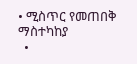• ሚስጥር የመጠበቅ ማስተካከያ
  •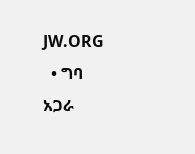JW.ORG
  • ግባ
አጋራ